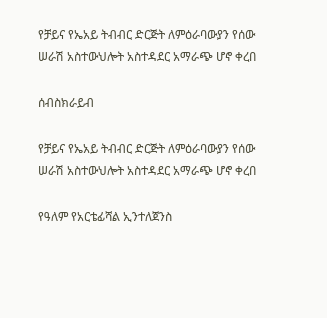የቻይና የኤአይ ትብብር ድርጅት ለምዕራባውያን የሰው ሠራሽ አስተውህሎት አስተዳደር አማራጭ ሆኖ ቀረበ

ሰብስክራይብ

የቻይና የኤአይ ትብብር ድርጅት ለምዕራባውያን የሰው ሠራሽ አስተውህሎት አስተዳደር አማራጭ ሆኖ ቀረበ

የዓለም የአርቴፊሻል ኢንተለጀንስ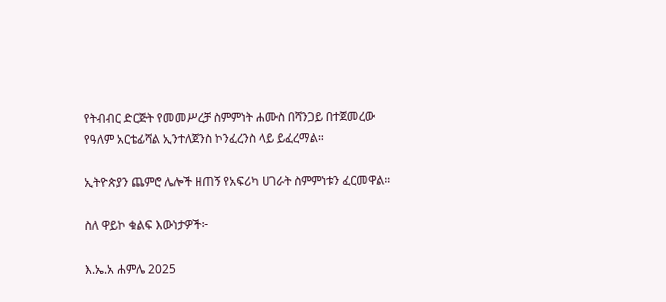የትብብር ድርጅት የመመሥረቻ ስምምነት ሐሙስ በሻንጋይ በተጀመረው የዓለም አርቴፊሻል ኢንተለጀንስ ኮንፈረንስ ላይ ይፈረማል።

ኢትዮጵያን ጨምሮ ሌሎች ዘጠኝ የአፍሪካ ሀገራት ስምምነቱን ፈርመዋል።

ስለ ዋይኮ ቁልፍ እውነታዎች፦

እ.ኤ.አ ሐምሌ 2025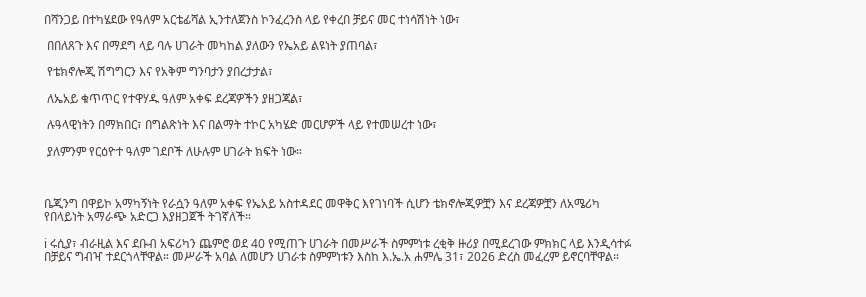በሻንጋይ በተካሄደው የዓለም አርቴፊሻል ኢንተለጀንስ ኮንፈረንስ ላይ የቀረበ ቻይና መር ተነሳሽነት ነው፣

 በበለጸጉ እና በማደግ ላይ ባሉ ሀገራት መካከል ያለውን የኤአይ ልዩነት ያጠባል፣

 የቴክኖሎጂ ሽግግርን እና የአቅም ግንባታን ያበረታታል፣

 ለኤአይ ቁጥጥር የተዋሃዱ ዓለም አቀፍ ደረጃዎችን ያዘጋጃል፣

 ሉዓላዊነትን በማክበር፣ በግልጽነት እና በልማት ተኮር አካሄድ መርሆዎች ላይ የተመሠረተ ነው፣

 ያለምንም የርዕዮተ ዓለም ገደቦች ለሁሉም ሀገራት ክፍት ነው።



ቤጂንግ በዋይኮ አማካኝነት የራሷን ዓለም አቀፍ የኤአይ አስተዳደር መዋቅር እየገነባች ሲሆን ቴክኖሎጂዎቿን እና ደረጃዎቿን ለአሜሪካ የበላይነት አማራጭ አድርጋ እያዘጋጀች ትገኛለች።

ℹ ሩሲያ፣ ብራዚል እና ደቡብ አፍሪካን ጨምሮ ወደ 40 የሚጠጉ ሀገራት በመሥራች ስምምነቱ ረቂቅ ዙሪያ በሚደረገው ምክክር ላይ እንዲሳተፉ በቻይና ግብዣ ተደርጎላቸዋል። መሥራች አባል ለመሆን ሀገራቱ ስምምነቱን እስከ እ.ኤ.አ ሐምሌ 31፣ 2026 ድረስ መፈረም ይኖርባቸዋል።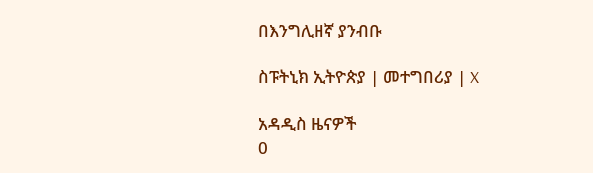በእንግሊዘኛ ያንብቡ

ስፑትኒክ ኢትዮጵያ | መተግበሪያ | X

አዳዲስ ዜናዎች
0